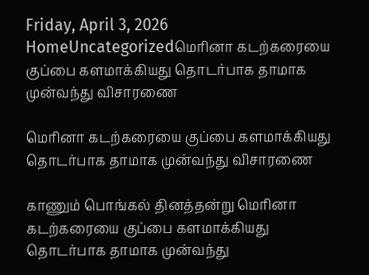Friday, April 3, 2026
HomeUncategorizedமெரினா கடற்கரையை குப்பை களமாக்கியது தொடர்பாக தாமாக முன்வந்து விசாரணை

மெரினா கடற்கரையை குப்பை களமாக்கியது தொடர்பாக தாமாக முன்வந்து விசாரணை

காணும் பொங்கல் தினத்தன்று மெரினா கடற்கரையை குப்பை களமாக்கியது தொடர்பாக தாமாக முன்வந்து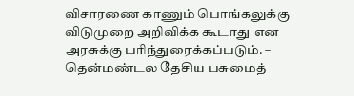விசாரணை காணும் பொங்கலுக்கு விடுமுறை அறிவிக்க கூடாது என அரசுக்கு பரிந்துரைக்கப்படும். – தென்மண்டல தேசிய பசுமைத்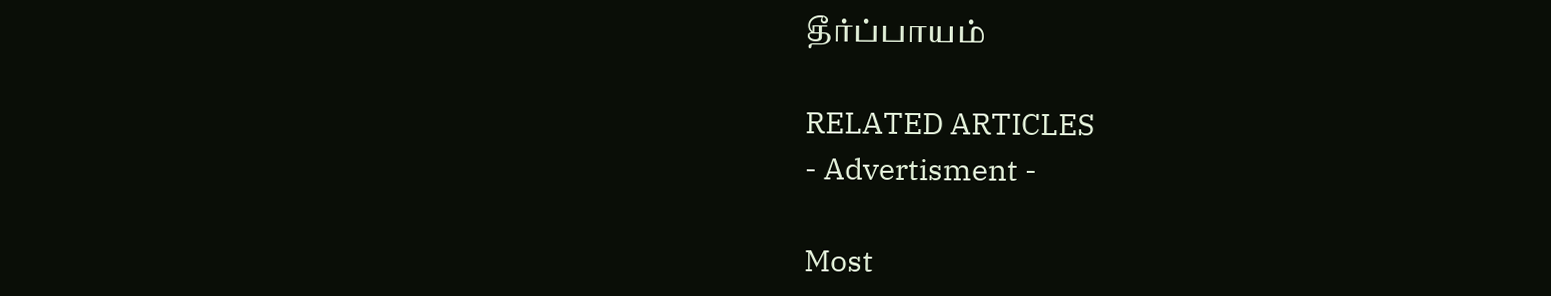தீர்ப்பாயம்

RELATED ARTICLES
- Advertisment -

Most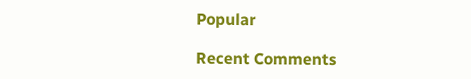Popular

Recent Comments